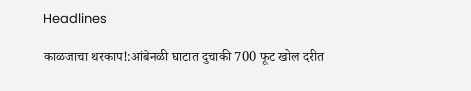Headlines

काळजाचा थरकाप!:आंबेनळी घाटात दुचाकी 700 फूट खोल दरीत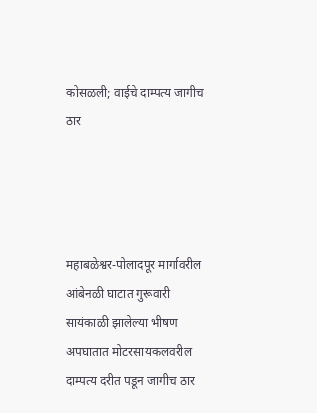कोसळली; वाईचे दाम्पत्य जागीच ठार




महाबळेश्वर-पोलादपूर मार्गावरील आंबेनळी घाटात गुरूवारी सायंकाळी झालेल्या भीषण अपघातात मोटरसायकलवरील दाम्पत्य दरीत पडून जागीच ठार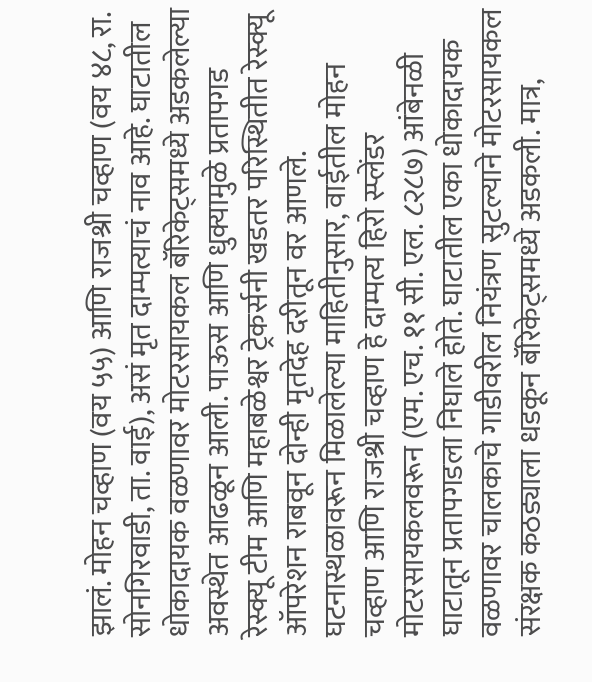झालं. मोहन चव्हाण (वय ५५) आणि राजश्री चव्हाण (वय ४८, रा. सोनगिरवाडी, ता. वाई), असं मृत दाम्पत्याचं नाव आहे. घाटातील धोकादायक वळणावर मोटरसायकल बॅरिकेट्समध्ये अडकलेल्या अवस्थेत आढळून आली. पाऊस आणि धुक्यामुळे प्रतापगड रेस्क्यू टीम आणि महाबळेश्वर ट्रेकर्सनी खडतर परिस्थितीत रेस्क्यू ऑपरेशन राबवून दोन्ही मृतदेह दरीतून वर आणले. घटनास्थळावरून मिळालेल्या माहितीनुसार, वाईतील मोहन चव्हाण आणि राजश्री चव्हाण हे दाम्पत्य हिरो स्प्लेंडर मोटरसायकलवरून (एम. एच. ११ सी. एल. ८२८७) आंबेनळी घाटातून प्रतापगडला निघाले होते. घाटातील एका धोकादायक वळणावर चालकाचे गाडीवरील नियंत्रण सुटल्याने मोटरसायकल संरक्षक कठड्याला धडकून बॅरिकेट्समध्ये अडकली. मात्र,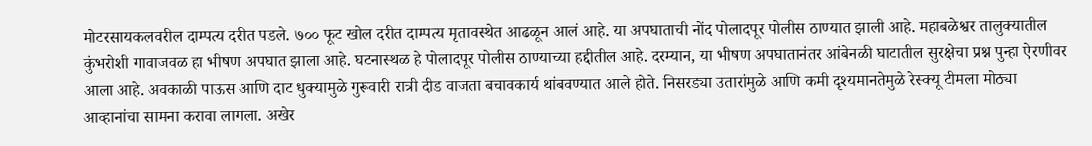मोटरसायकलवरील दाम्पत्य दरीत पडले. ७०० फूट खोल दरीत दाम्पत्य मृतावस्थेत आढळून आलं आहे. या अपघाताची नोंद पोलादपूर पोलीस ठाण्यात झाली आहे. महाबळेश्वर तालुक्यातील कुंभरोशी गावाजवळ हा भीषण अपघात झाला आहे. घटनास्थळ हे पोलादपूर पोलीस ठाण्याच्या हद्दीतील आहे. दरम्यान, या भीषण अपघातानंतर आंबेनळी घाटातील सुरक्षेचा प्रश्न पुन्हा ऐरणीवर आला आहे. अवकाळी पाऊस आणि दाट धुक्यामुळे गुरूवारी रात्री दीड वाजता बचावकार्य थांबवण्यात आले होते. निसरड्या उतारांमुळे आणि कमी दृश्यमानतेमुळे रेस्क्यू टीमला मोठ्या आव्हानांचा सामना करावा लागला. अखेर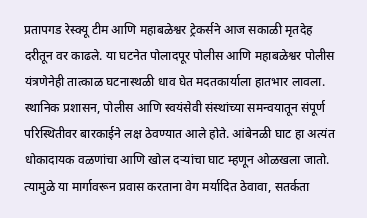प्रतापगड रेस्क्यू टीम आणि महाबळेश्वर ट्रेकर्सने आज सकाळी मृतदेह दरीतून वर काढले. या घटनेत पोलादपूर पोलीस आणि महाबळेश्वर पोलीस यंत्रणेनेही तात्काळ घटनास्थळी धाव घेत मदतकार्याला हातभार लावला. स्थानिक प्रशासन, पोलीस आणि स्वयंसेवी संस्थांच्या समन्वयातून संपूर्ण परिस्थितीवर बारकाईने लक्ष ठेवण्यात आले होते. आंबेनळी घाट हा अत्यंत धोकादायक वळणांचा आणि खोल दऱ्यांचा घाट म्हणून ओळखला जातो. त्यामुळे या मार्गावरून प्रवास करताना वेग मर्यादित ठेवावा, सतर्कता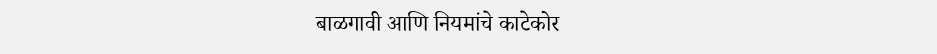बाळगावी आणि नियमांचे काटेकोर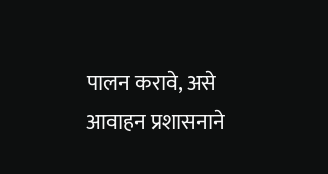पालन करावे, असे आवाहन प्रशासनाने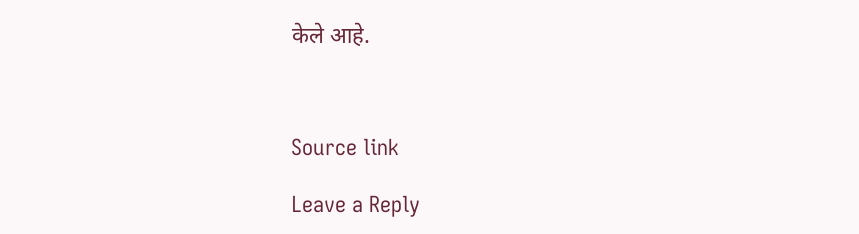केले आहे.



Source link

Leave a Reply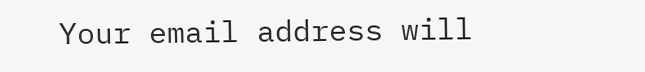Your email address will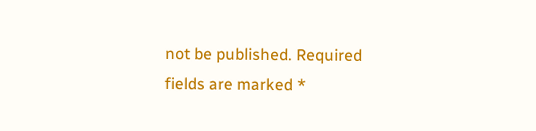not be published. Required fields are marked *